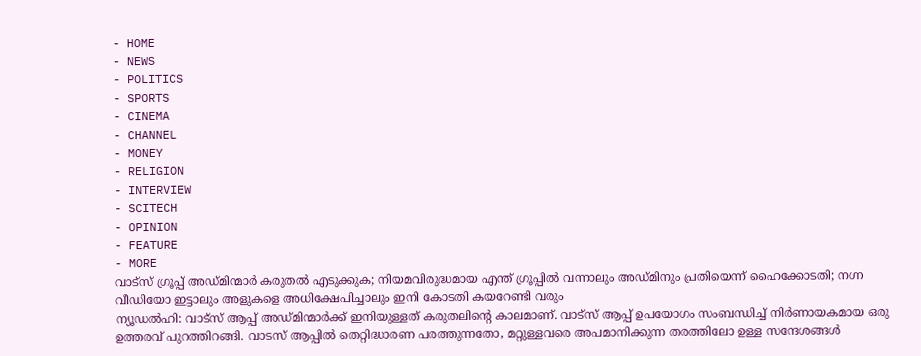- HOME
- NEWS
- POLITICS
- SPORTS
- CINEMA
- CHANNEL
- MONEY
- RELIGION
- INTERVIEW
- SCITECH
- OPINION
- FEATURE
- MORE
വാട്സ് ഗ്രൂപ്പ് അഡ്മിന്മാർ കരുതൽ എടുക്കുക; നിയമവിരുദ്ധമായ എന്ത് ഗ്രൂപ്പിൽ വന്നാലും അഡ്മിനും പ്രതിയെന്ന് ഹൈക്കോടതി; നഗ്ന വീഡിയോ ഇട്ടാലും അളുകളെ അധിക്ഷേപിച്ചാലും ഇനി കോടതി കയറേണ്ടി വരും
ന്യൂഡൽഹി: വാട്സ് ആപ്പ് അഡ്മിന്മാർക്ക് ഇനിയുള്ളത് കരുതലിന്റെ കാലമാണ്. വാട്സ് ആപ്പ് ഉപയോഗം സംബന്ധിച്ച് നിർണായകമായ ഒരു ഉത്തരവ് പുറത്തിറങ്ങി. വാടസ് ആപ്പിൽ തെറ്റിദ്ധാരണ പരത്തുന്നതോ, മറ്റുള്ളവരെ അപമാനിക്കുന്ന തരത്തിലോ ഉള്ള സന്ദേശങ്ങൾ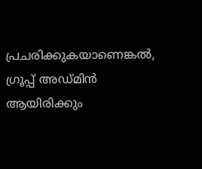പ്രചരിക്കുകയാണെങ്കൽ, ഗ്രൂപ്പ് അഡ്മിൻ ആയിരിക്കും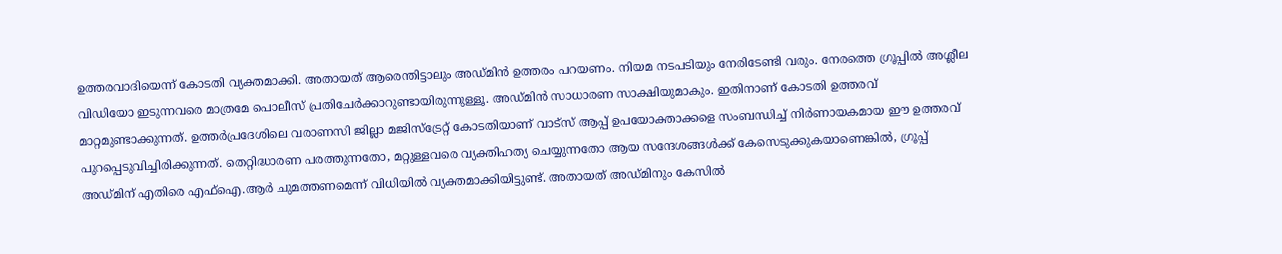ഉത്തരവാദിയെന്ന് കോടതി വ്യക്തമാക്കി. അതായത് ആരെന്തിട്ടാലും അഡ്മിൻ ഉത്തരം പറയണം. നിയമ നടപടിയും നേരിടേണ്ടി വരും. നേരത്തെ ഗ്രൂപ്പിൽ അശ്ലീല വിഡിയോ ഇടുന്നവരെ മാത്രമേ പൊലീസ് പ്രതിചേർക്കാറുണ്ടായിരുന്നുള്ളൂ. അഡ്മിൻ സാധാരണ സാക്ഷിയുമാകും. ഇതിനാണ് കോടതി ഉത്തരവ് മാറ്റമുണ്ടാക്കുന്നത്. ഉത്തർപ്രദേശിലെ വരാണസി ജില്ലാ മജിസ്ട്രേറ്റ് കോടതിയാണ് വാട്സ് ആപ്പ് ഉപയോക്താക്കളെ സംബന്ധിച്ച് നിർണായകമായ ഈ ഉത്തരവ് പുറപ്പെടുവിച്ചിരിക്കുന്നത്. തെറ്റിദ്ധാരണ പരത്തുന്നതോ, മറ്റുള്ളവരെ വ്യക്തിഹത്യ ചെയ്യുന്നതോ ആയ സന്ദേശങ്ങൾക്ക് കേസെടുക്കുകയാണെങ്കിൽ, ഗ്രൂപ്പ് അഡ്മിന് എതിരെ എഫ്ഐ.ആർ ചുമത്തണമെന്ന് വിധിയിൽ വ്യക്തമാക്കിയിട്ടുണ്ട്. അതായത് അഡ്മിനും കേസിൽ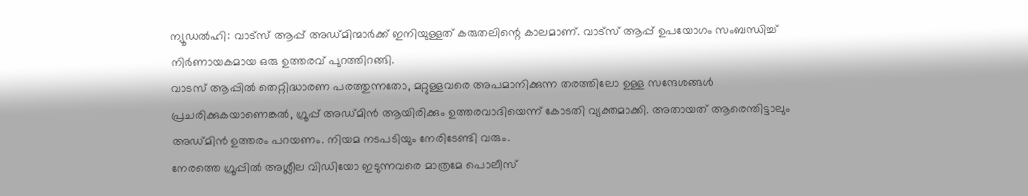ന്യൂഡൽഹി: വാട്സ് ആപ്പ് അഡ്മിന്മാർക്ക് ഇനിയുള്ളത് കരുതലിന്റെ കാലമാണ്. വാട്സ് ആപ്പ് ഉപയോഗം സംബന്ധിച്ച് നിർണായകമായ ഒരു ഉത്തരവ് പുറത്തിറങ്ങി.
വാടസ് ആപ്പിൽ തെറ്റിദ്ധാരണ പരത്തുന്നതോ, മറ്റുള്ളവരെ അപമാനിക്കുന്ന തരത്തിലോ ഉള്ള സന്ദേശങ്ങൾ പ്രചരിക്കുകയാണെങ്കൽ, ഗ്രൂപ്പ് അഡ്മിൻ ആയിരിക്കും ഉത്തരവാദിയെന്ന് കോടതി വ്യക്തമാക്കി. അതായത് ആരെന്തിട്ടാലും അഡ്മിൻ ഉത്തരം പറയണം. നിയമ നടപടിയും നേരിടേണ്ടി വരും.
നേരത്തെ ഗ്രൂപ്പിൽ അശ്ലീല വിഡിയോ ഇടുന്നവരെ മാത്രമേ പൊലീസ്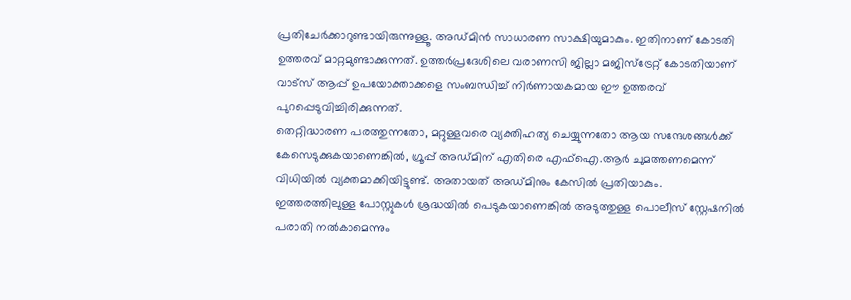പ്രതിചേർക്കാറുണ്ടായിരുന്നുള്ളൂ. അഡ്മിൻ സാധാരണ സാക്ഷിയുമാകും. ഇതിനാണ് കോടതി ഉത്തരവ് മാറ്റമുണ്ടാക്കുന്നത്. ഉത്തർപ്രദേശിലെ വരാണസി ജില്ലാ മജിസ്ട്രേറ്റ് കോടതിയാണ് വാട്സ് ആപ്പ് ഉപയോക്താക്കളെ സംബന്ധിച്ച് നിർണായകമായ ഈ ഉത്തരവ് പുറപ്പെടുവിച്ചിരിക്കുന്നത്.
തെറ്റിദ്ധാരണ പരത്തുന്നതോ, മറ്റുള്ളവരെ വ്യക്തിഹത്യ ചെയ്യുന്നതോ ആയ സന്ദേശങ്ങൾക്ക് കേസെടുക്കുകയാണെങ്കിൽ, ഗ്രൂപ്പ് അഡ്മിന് എതിരെ എഫ്ഐ.ആർ ചുമത്തണമെന്ന് വിധിയിൽ വ്യക്തമാക്കിയിട്ടുണ്ട്. അതായത് അഡ്മിനും കേസിൽ പ്രതിയാകും.
ഇത്തരത്തിലുള്ള പോസ്റ്റുകൾ ശ്രദ്ധയിൽ പെടുകയാണെങ്കിൽ അടുത്തുള്ള പൊലീസ് സ്റ്റേഷനിൽ പരാതി നൽകാമെന്നും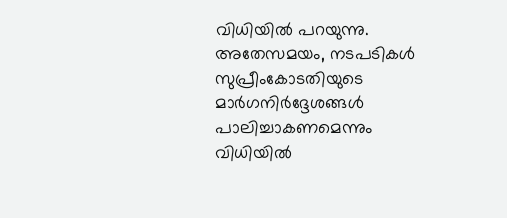വിധിയിൽ പറയുന്നു. അതേസമയം, നടപടികൾ സുപ്രീംകോടതിയുടെ മാർഗനിർദ്ദേശങ്ങൾ പാലിച്ചാകണമെന്നും വിധിയിൽ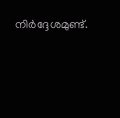നിർദ്ദേശമുണ്ട്.